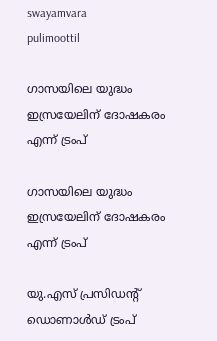swayamvara
pulimoottil

ഗാസയിലെ യുദ്ധം ഇസ്രയേലിന് ദോഷകരം എന്ന് ട്രംപ്

ഗാസയിലെ യുദ്ധം ഇസ്രയേലിന് ദോഷകരം എന്ന് ട്രംപ്

യു.എസ് പ്രസിഡന്‍റ് ഡൊണാള്‍ഡ് ട്രംപ്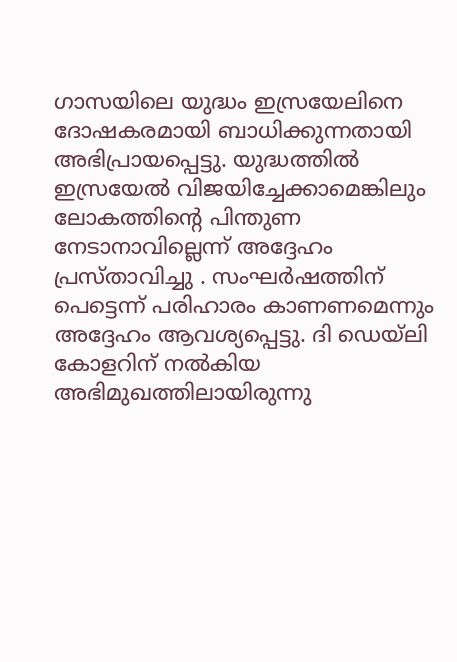ഗാസയിലെ യുദ്ധം ഇസ്രയേലിനെ ദോഷകരമായി ബാധിക്കുന്നതായി അഭിപ്രായപ്പെട്ടു. യുദ്ധത്തില്‍ ഇസ്രയേല്‍ വിജയിച്ചേക്കാമെങ്കിലും ലോകത്തിന്റെ പിന്തുണ നേടാനാവില്ലെന്ന് അദ്ദേഹം പ്രസ്താവിച്ചു . സംഘര്‍ഷത്തിന് പെട്ടെന്ന് പരിഹാരം കാണണമെന്നും അദ്ദേഹം ആവശ്യപ്പെട്ടു. ദി ഡെയ്‌ലി കോളറിന് നല്‍കിയ അഭിമുഖത്തിലായിരുന്നു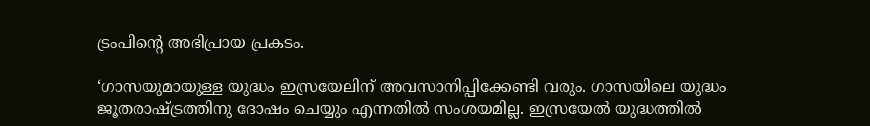ട്രംപിന്റെ അഭിപ്രായ പ്രകടം.

‘ഗാസയുമായുള്ള യുദ്ധം ഇസ്രയേലിന് അവസാനിപ്പിക്കേണ്ടി വരും. ഗാസയിലെ യുദ്ധം ജൂതരാഷ്ട്രത്തിനു ദോഷം ചെയ്യും എന്നതില്‍ സംശയമില്ല. ഇസ്രയേല്‍ യുദ്ധത്തില്‍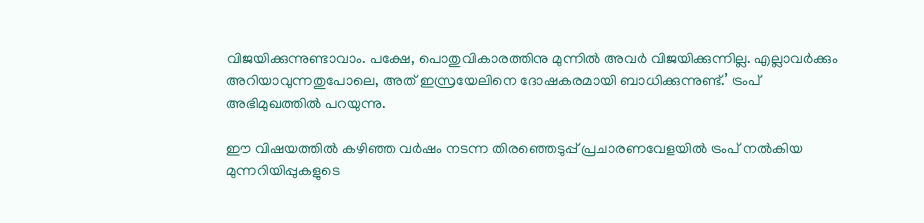വിജയിക്കുന്നുണ്ടാവാം. പക്ഷേ, പൊതുവികാരത്തിനു മുന്നിൽ അവര്‍ വിജയിക്കുന്നില്ല. എല്ലാവര്‍ക്കും അറിയാവുന്നതുപോലെ, അത് ഇസ്രയേലിനെ ദോഷകരമായി ബാധിക്കുന്നുണ്ട്.’ ട്രംപ് അഭിമുഖത്തില്‍ പറയുന്നു.

ഈ വിഷയത്തില്‍ കഴിഞ്ഞ വര്‍ഷം നടന്ന തിരഞ്ഞെടുപ്പ് പ്രചാരണവേളയില്‍ ട്രംപ് നല്‍കിയ മുന്നറിയിപ്പുകളുടെ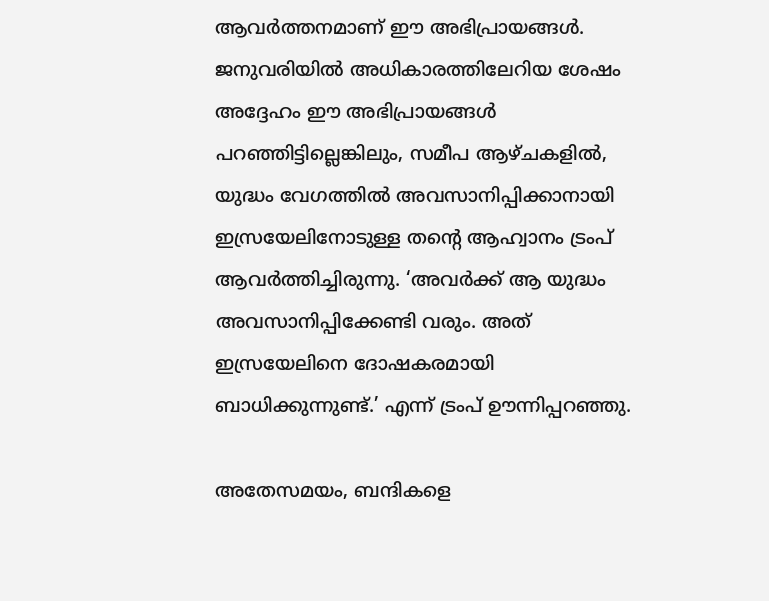ആവർത്തനമാണ്‌ ഈ അഭിപ്രായങ്ങള്‍. ജനുവരിയില്‍ അധികാരത്തിലേറിയ ശേഷം അദ്ദേഹം ഈ അഭിപ്രായങ്ങള്‍ പറഞ്ഞിട്ടില്ലെങ്കിലും, സമീപ ആഴ്ചകളില്‍, യുദ്ധം വേഗത്തില്‍ അവസാനിപ്പിക്കാനായി ഇസ്രയേലിനോടുള്ള തന്റെ ആഹ്വാനം ട്രംപ് ആവര്‍ത്തിച്ചിരുന്നു. ‘അവര്‍ക്ക് ആ യുദ്ധം അവസാനിപ്പിക്കേണ്ടി വരും. അത് ഇസ്രയേലിനെ ദോഷകരമായി ബാധിക്കുന്നുണ്ട്.’ എന്ന് ട്രംപ് ഊന്നിപ്പറഞ്ഞു.

അതേസമയം, ബന്ദികളെ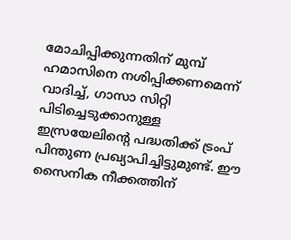മോചിപ്പിക്കുന്നതിന് മുമ്പ് ഹമാസിനെ നശിപ്പിക്കണമെന്ന് വാദിച്ച്, ഗാസാ സിറ്റി പിടിച്ചെടുക്കാനുള്ള ഇസ്രയേലിന്റെ പദ്ധതിക്ക് ട്രംപ് പിന്തുണ പ്രഖ്യാപിച്ചിട്ടുമുണ്ട്. ഈ സൈനിക നീക്കത്തിന്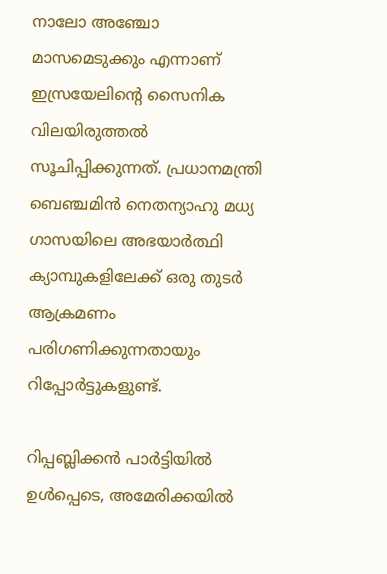നാലോ അഞ്ചോ മാസമെടുക്കും എന്നാണ് ഇസ്രയേലിന്റെ സൈനിക വിലയിരുത്തല്‍ സൂചിപ്പിക്കുന്നത്. പ്രധാനമന്ത്രി ബെഞ്ചമിന്‍ നെതന്യാഹു മധ്യ ഗാസയിലെ അഭയാര്‍ത്ഥി ക്യാമ്പുകളിലേക്ക് ഒരു തുടര്‍ ആക്രമണം പരിഗണിക്കുന്നതായും റിപ്പോര്‍ട്ടുകളുണ്ട്.

റിപ്പബ്ലിക്കന്‍ പാര്‍ട്ടിയില്‍ ഉള്‍പ്പെടെ, അമേരിക്കയില്‍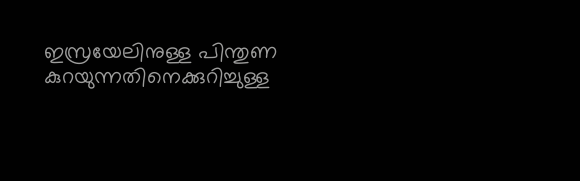ഇസ്രയേലിനുള്ള പിന്തുണ കുറയുന്നതിനെക്കുറിച്ചുള്ള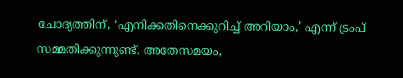ചോദ്യത്തിന്, ‘എനിക്കതിനെക്കുറിച്ച് അറിയാം,’ എന്ന് ട്രംപ് സമ്മതിക്കുന്നുണ്ട്. അതേസമയം,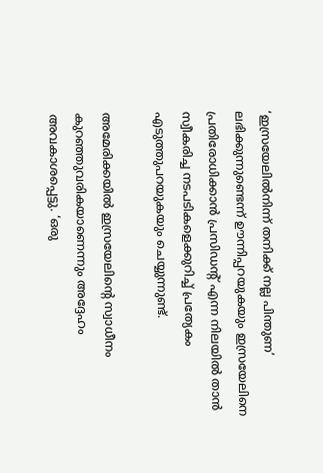‘ഇസ്രയേലില്‍നിന്ന് തനിക്ക് നല്ല പിന്തുണ’ ലഭിക്കുന്നുണ്ടെന്ന് ഊന്നിപ്പറയുകയും ഇസ്രയേലിനെ പ്രതിരോധിക്കാന്‍ പ്രസിഡന്റ് എന്ന നിലയില്‍ താന്‍ സ്വീകരിച്ച നടപടികളെക്കുറിച്ച് പ്രത്യേകം എടുത്തുപറയുകയും ചെയ്യുന്നുണ്ട്.

അമേരിക്കയില്‍ ഇസ്രയേലിന്റെ സ്വാധീനം കുറഞ്ഞുവരികയാണെന്നും അദ്ദേഹം അവകാശപ്പെട്ടു. ‘ഒരു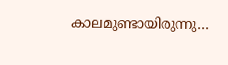കാലമുണ്ടായിരുന്നു…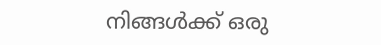നിങ്ങള്‍ക്ക് ഒരു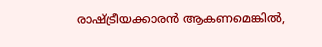രാഷ്ട്രീയക്കാരന്‍ ആകണമെങ്കില്‍,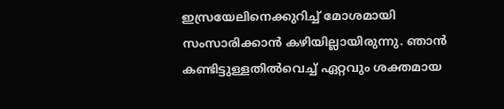ഇസ്രയേലിനെക്കുറിച്ച് മോശമായി സംസാരിക്കാന്‍ കഴിയില്ലായിരുന്നു. ഞാന്‍ കണ്ടിട്ടുള്ളതില്‍വെച്ച് ഏറ്റവും ശക്തമായ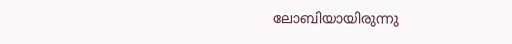ലോബിയായിരുന്നു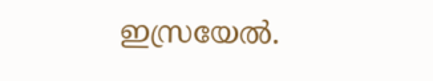ഇസ്രയേല്‍.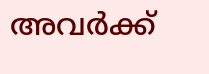അവര്‍ക്ക്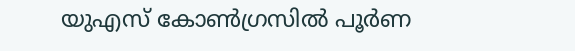യുഎസ്‌ കോണ്‍ഗ്രസില്‍ പൂര്‍ണ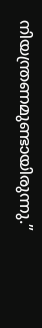നിയന്ത്രണമുണ്ടായിരുന്നു.”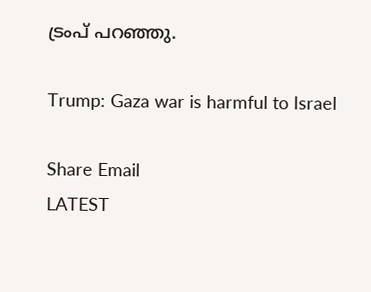ട്രംപ് പറഞ്ഞു.

Trump: Gaza war is harmful to Israel

Share Email
LATEST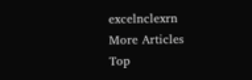excelnclexrn
More Articles
Top